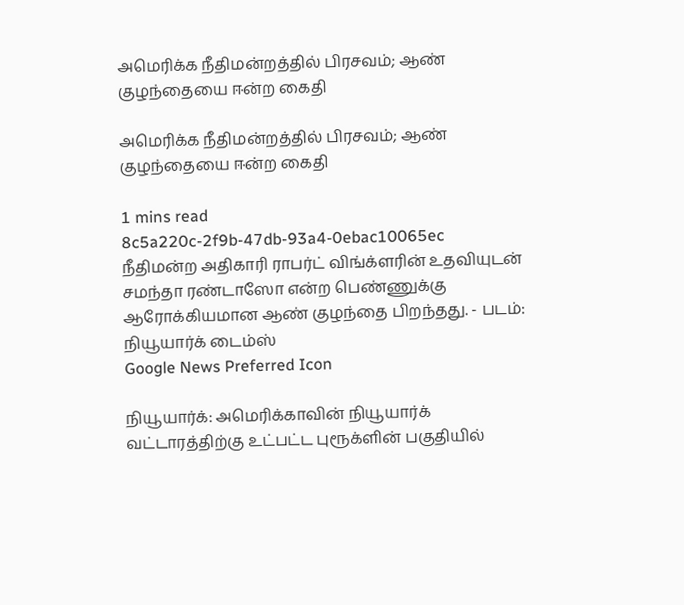அமெரிக்க நீதிமன்றத்தில் பிரசவம்; ஆண் குழந்தையை ஈன்ற கைதி

அமெரிக்க நீதிமன்றத்தில் பிரசவம்; ஆண் குழந்தையை ஈன்ற கைதி

1 mins read
8c5a220c-2f9b-47db-93a4-0ebac10065ec
நீதிமன்ற அதிகாரி ராபர்ட் விங்க்ளரின் உதவியுடன் சமந்தா ரண்டாஸோ என்ற பெண்ணுக்கு ஆரோக்கியமான ஆண் குழந்தை பிறந்தது. - படம்: நியூயார்க் டைம்ஸ்
Google News Preferred Icon

நியூயார்க்: அமெரிக்காவின் நியூயார்க் வட்டாரத்திற்கு உட்பட்ட புரூக்ளின் பகுதியில்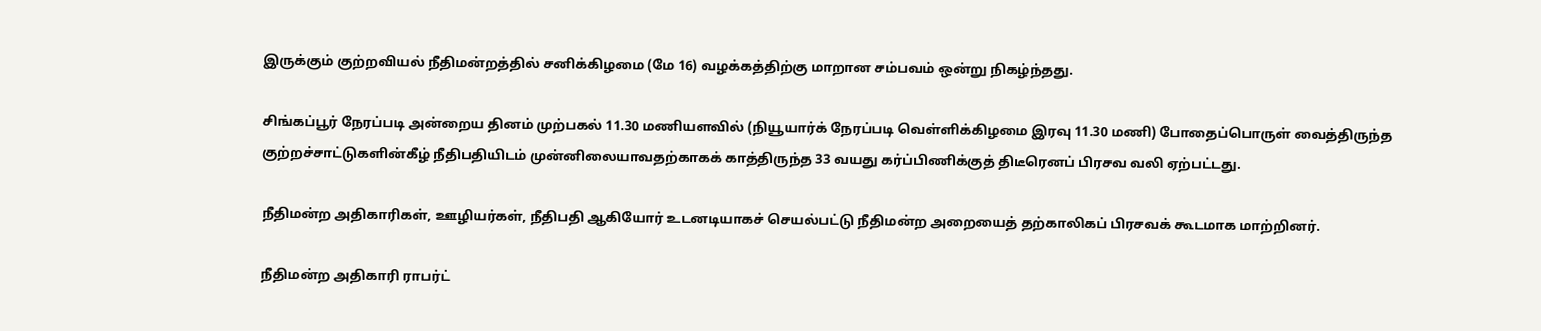இருக்கும் குற்றவியல் நீதிமன்றத்தில் சனிக்கிழமை (மே 16) வழக்கத்திற்கு மாறான சம்பவம் ஒன்று நிகழ்ந்தது.

சிங்கப்பூர் நேரப்படி அன்றைய தினம் முற்பகல் 11.30 மணியளவில் (நியூயார்க் நேரப்படி வெள்ளிக்கிழமை இரவு 11.30 மணி) போதைப்பொருள் வைத்திருந்த குற்றச்சாட்டுகளின்கீழ் நீதிபதியிடம் முன்னிலையாவதற்காகக் காத்திருந்த 33 வயது கர்ப்பிணிக்குத் திடீரெனப் பிரசவ வலி ஏற்பட்டது.

நீதிமன்ற அதிகாரிகள், ஊழியர்கள், நீதிபதி ஆகியோர் உடனடியாகச் செயல்பட்டு நீதிமன்ற அறையைத் தற்காலிகப் பிரசவக் கூடமாக மாற்றினர்.

நீதிமன்ற அதிகாரி ராபர்ட்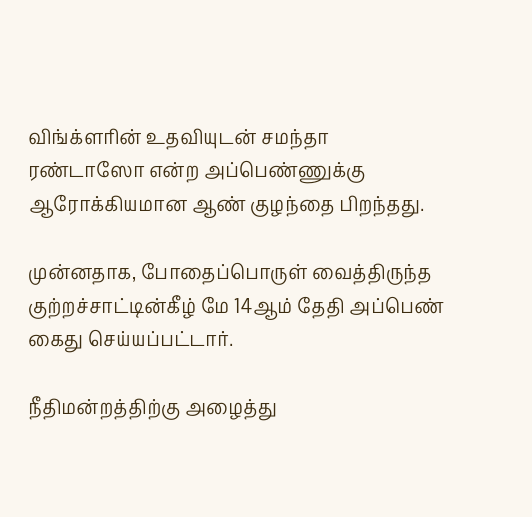விங்க்ளரின் உதவியுடன் சமந்தா ரண்டாஸோ என்ற அப்பெண்ணுக்கு ஆரோக்கியமான ஆண் குழந்தை பிறந்தது.

முன்னதாக, போதைப்பொருள் வைத்திருந்த குற்றச்சாட்டின்கீழ் மே 14ஆம் தேதி அப்பெண் கைது செய்யப்பட்டார்.

நீதிமன்றத்திற்கு அழைத்து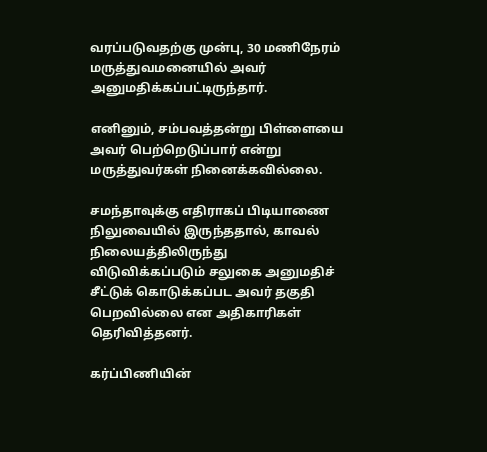வரப்படுவதற்கு முன்பு, 30 மணிநேரம் மருத்துவமனையில் அவர் அனுமதிக்கப்பட்டிருந்தார்.

எனினும், சம்பவத்தன்று பிள்ளையை அவர் பெற்றெடுப்பார் என்று மருத்துவர்கள் நினைக்கவில்லை.

சமந்தாவுக்கு எதிராகப் பிடியாணை நிலுவையில் இருந்ததால், காவல் நிலையத்திலிருந்து விடுவிக்கப்படும் சலுகை அனுமதிச் சீட்டுக் கொடுக்கப்பட அவர் தகுதி பெறவில்லை என அதிகாரிகள் தெரிவித்தனர்.

கர்ப்பிணியின்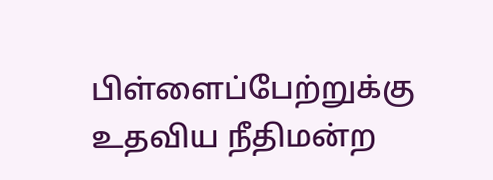பிள்ளைப்பேற்றுக்கு உதவிய நீதிமன்ற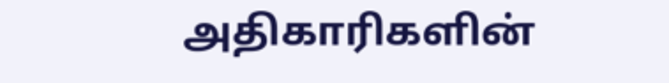அதிகாரிகளின்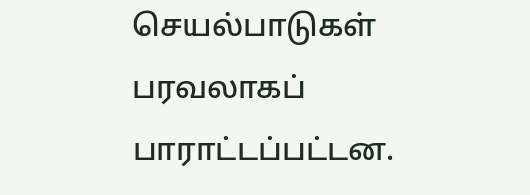செயல்பாடுகள் பரவலாகப் பாராட்டப்பட்டன.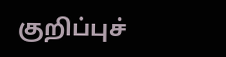குறிப்புச்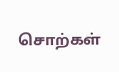சொற்கள்